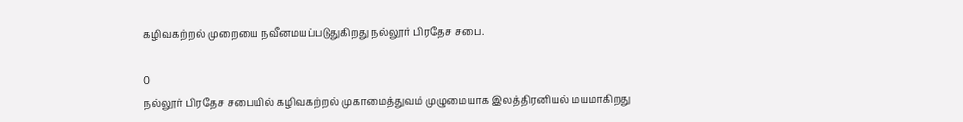கழிவகற்றல் முறையை நவீனமயப்படுதுகிறது நல்லூர் பிரதேச சபை.

0
நல்லூர் பிரதேச சபையில் கழிவகற்றல் முகாமைத்துவம் முழுமையாக இலத்திரனியல் மயமாகிறது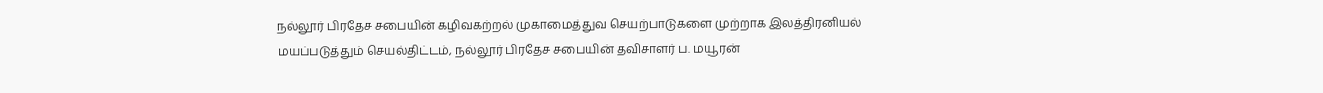நல்லூர் பிரதேச சபையின் கழிவகற்றல் முகாமைத்துவ செயற்பாடுகளை முற்றாக இலத்திரனியல் மயப்படுத்தும் செயல்திட்டம், நல்லூர் பிரதேச சபையின் தவிசாளர் ப. மயூரன்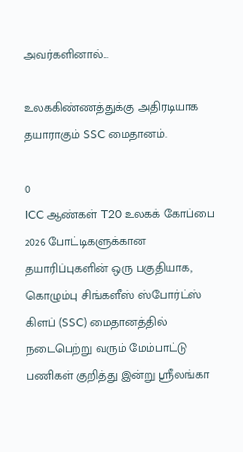அவர்களினால்...

உலககிண்ணத்துக்கு அதிரடியாக தயாராகும் SSC மைதானம்.

0
ICC ஆண்கள் T20 உலகக் கோப்பை 2026 போட்டிகளுக்கான தயாரிப்புகளின் ஒரு பகுதியாக, கொழும்பு சிங்களீஸ் ஸ்போர்ட்ஸ் கிளப் (SSC) மைதானத்தில் நடைபெற்று வரும் மேம்பாட்டு பணிகள் குறித்து இன்று ஸ்ரீலங்கா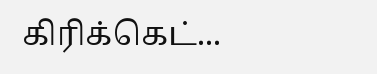கிரிக்கெட்...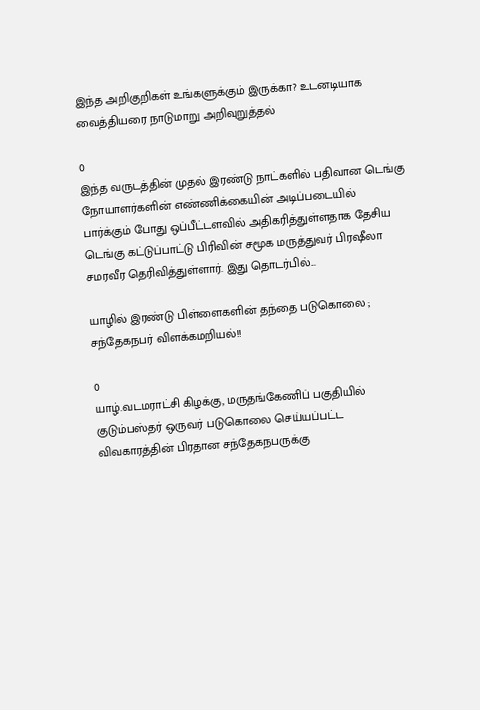இந்த அறிகுறிகள் உங்களுக்கும் இருக்கா? உடனடியாக வைத்தியரை நாடுமாறு அறிவுறுத்தல்

0
இந்த வருடத்தின் முதல் இரண்டு நாட்களில் பதிவான டெங்கு நோயாளர்களின் எண்ணிக்கையின் அடிப்படையில் பார்க்கும் போது ஒப்பீட்டளவில் அதிகரித்துள்ளதாக தேசிய டெங்கு கட்டுப்பாட்டு பிரிவின் சமூக மருத்துவர் பிரஷீலா சமரவீர தெரிவித்துள்ளார். இது தொடர்பில்...

யாழில் இரண்டு பிள்ளைகளின் தந்தை படுகொலை ; சந்தேகநபர் விளக்கமறியல்!!

0
யாழ்.வடமராட்சி கிழக்கு, மருதங்கேணிப் பகுதியில் குடும்பஸ்தர் ஒருவர் படுகொலை செய்யப்பட்ட விவகாரத்தின் பிரதான சந்தேகநபருக்கு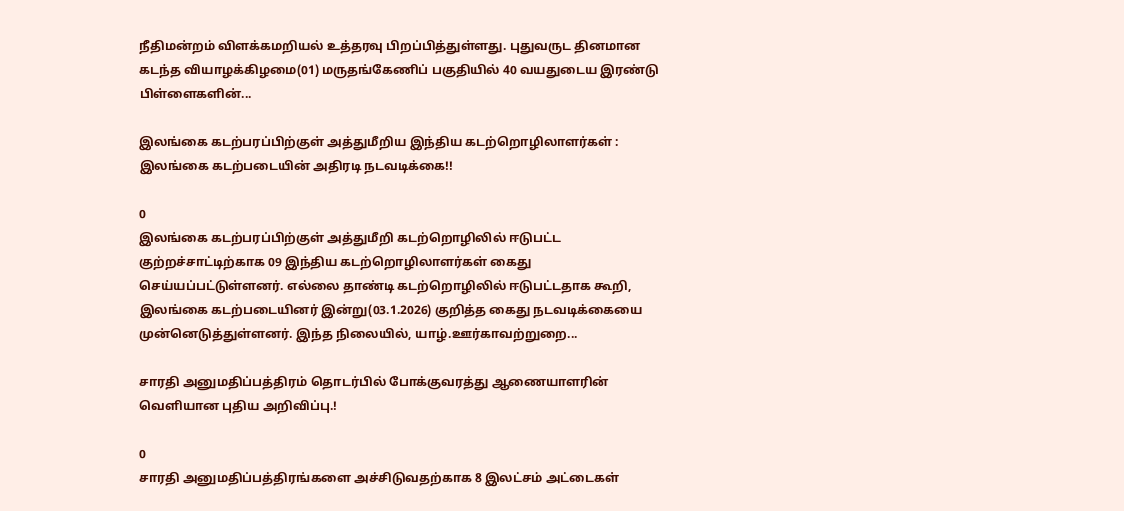நீதிமன்றம் விளக்கமறியல் உத்தரவு பிறப்பித்துள்ளது. புதுவருட தினமான கடந்த வியாழக்கிழமை(01) மருதங்கேணிப் பகுதியில் 40 வயதுடைய இரண்டு பிள்ளைகளின்...

இலங்கை கடற்பரப்பிற்குள் அத்துமீறிய இந்திய கடற்றொழிலாளர்கள் : இலங்கை கடற்படையின் அதிரடி நடவடிக்கை!!

0
இலங்கை கடற்பரப்பிற்குள் அத்துமீறி கடற்றொழிலில் ஈடுபட்ட குற்றச்சாட்டிற்காக 09 இந்திய கடற்றொழிலாளர்கள் கைது செய்யப்பட்டுள்ளனர். எல்லை தாண்டி கடற்றொழிலில் ஈடுபட்டதாக கூறி, இலங்கை கடற்படையினர் இன்று(03.1.2026) குறித்த கைது நடவடிக்கையை முன்னெடுத்துள்ளனர். இந்த நிலையில், யாழ்.ஊர்காவற்றுறை...

சாரதி அனுமதிப்பத்திரம் தொடர்பில் போக்குவரத்து ஆணையாளரின் வெளியான புதிய அறிவிப்பு.!

0
சாரதி அனுமதிப்பத்திரங்களை அச்சிடுவதற்காக 8 இலட்சம் அட்டைகள்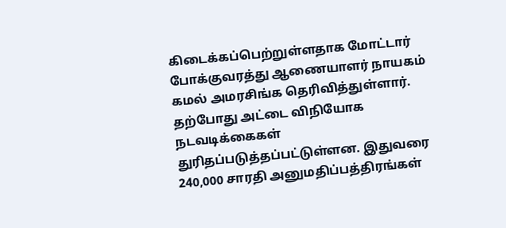கிடைக்கப்பெற்றுள்ளதாக மோட்டார் போக்குவரத்து ஆணையாளர் நாயகம் கமல் அமரசிங்க தெரிவித்துள்ளார். தற்போது அட்டை விநியோக நடவடிக்கைகள் துரிதப்படுத்தப்பட்டுள்ளன. இதுவரை 240,000 சாரதி அனுமதிப்பத்திரங்கள்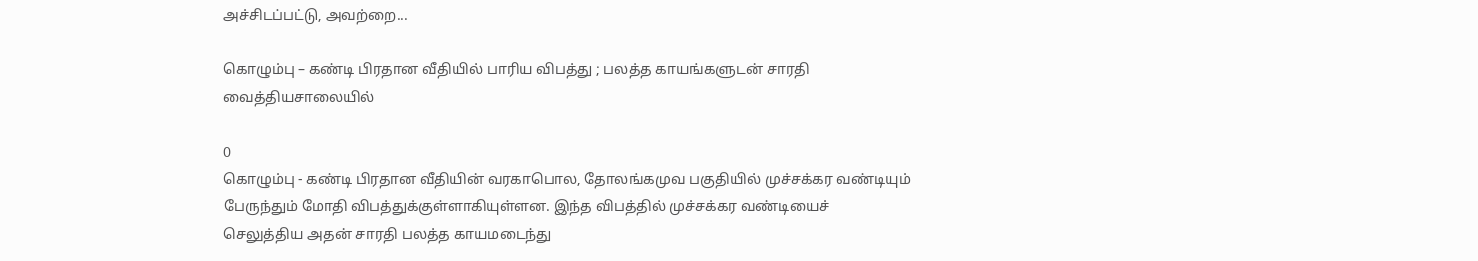அச்சிடப்பட்டு, அவற்றை...

கொழும்பு – கண்டி பிரதான வீதியில் பாரிய விபத்து ; பலத்த காயங்களுடன் சாரதி வைத்தியசாலையில்

0
கொழும்பு - கண்டி பிரதான வீதியின் வரகாபொல, தோலங்கமுவ பகுதியில் முச்சக்கர வண்டியும் பேருந்தும் மோதி விபத்துக்குள்ளாகியுள்ளன. இந்த விபத்தில் முச்சக்கர வண்டியைச் செலுத்திய அதன் சாரதி பலத்த காயமடைந்து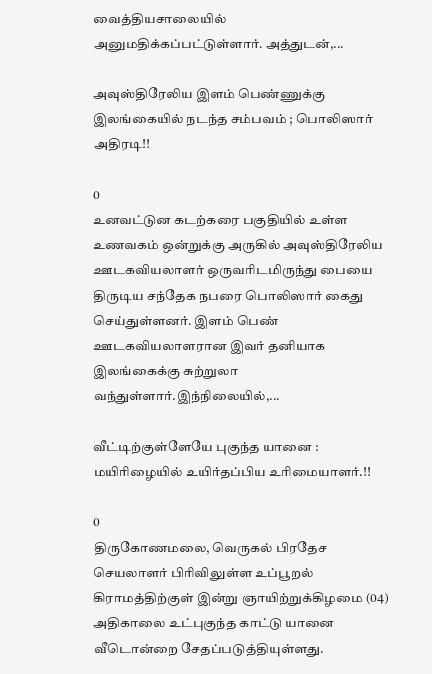வைத்தியசாலையில் அனுமதிக்கப்பட்டுள்ளார். அத்துடன்,...

அவுஸ்திரேலிய இளம் பெண்ணுக்கு இலங்கையில் நடந்த சம்பவம் ; பொலிஸார் அதிரடி!!

0
உனவட்டுன கடற்கரை பகுதியில் உள்ள உணவகம் ஒன்றுக்கு அருகில் அவுஸ்திரேலிய ஊடகவியலாளர் ஒருவரிடமிருந்து பையை திருடிய சந்தேக நபரை பொலிஸார் கைது செய்துள்ளனர். இளம் பெண் ஊடகவியலாளரான இவர் தனியாக இலங்கைக்கு சுற்றுலா வந்துள்ளார்.இந்நிலையில்,...

வீட்டிற்குள்ளேயே புகுந்த யானை : மயிரிழையில் உயிர்தப்பிய உரிமையாளர்.!!

0
திருகோணமலை, வெருகல் பிரதேச செயலாளர் பிரிவிலுள்ள உப்பூறல் கிராமத்திற்குள் இன்று ஞாயிற்றுக்கிழமை (04) அதிகாலை உட்புகுந்த காட்டு யானை வீடொன்றை சேதப்படுத்தியுள்ளது.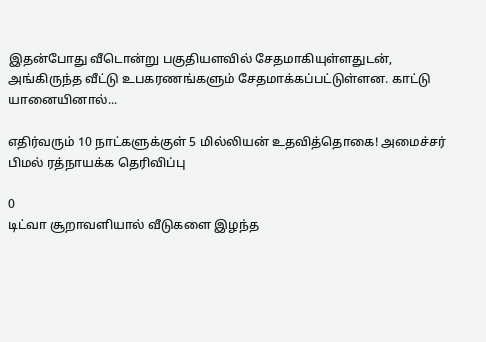இதன்போது வீடொன்று பகுதியளவில் சேதமாகியுள்ளதுடன், அங்கிருந்த வீட்டு உபகரணங்களும் சேதமாக்கப்பட்டுள்ளன. காட்டு யானையினால்...

எதிர்வரும் 10 நாட்களுக்குள் 5 மில்லியன் உதவித்தொகை! அமைச்சர் பிமல் ரத்நாயக்க தெரிவிப்பு

0
டிட்வா சூறாவளியால் வீடுகளை இழந்த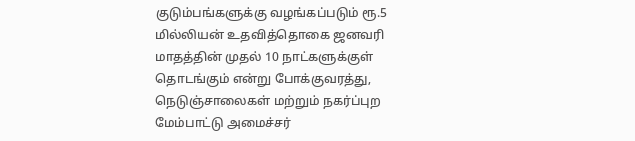குடும்பங்களுக்கு வழங்கப்படும் ரூ.5 மில்லியன் உதவித்தொகை ஜனவரி மாதத்தின் முதல் 10 நாட்களுக்குள் தொடங்கும் என்று போக்குவரத்து, நெடுஞ்சாலைகள் மற்றும் நகர்ப்புற மேம்பாட்டு அமைச்சர்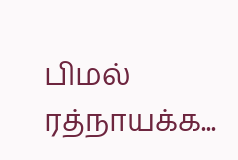பிமல் ரத்நாயக்க...